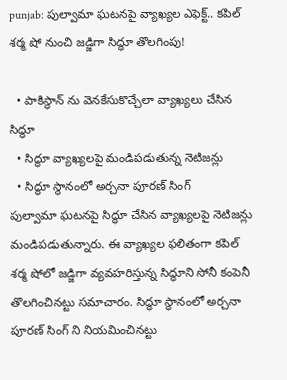punjab: పుల్వామా ఘటనపై వ్యాఖ్యల ఎఫెక్ట్.. కపిల్ శర్మ షో నుంచి జడ్జిగా సిద్ధూ తొలగింపు!

  • పాకిస్థాన్ ను వెనకేసుకొచ్చేలా వ్యాఖ్యలు చేసిన సిద్ధూ
  • సిద్ధూ వ్యాఖ్యలపై మండిపడుతున్న నెటిజన్లు
  • సిద్ధూ స్థానంలో అర్చనా పూరణ్ సింగ్
పుల్వామా ఘటనపై సిద్ధూ చేసిన వ్యాఖ్యలపై నెటిజన్లు మండిపడుతున్నారు. ఈ వ్యాఖ్యల ఫలితంగా కపిల్ శర్మ షోలో జడ్జిగా వ్యవహరిస్తున్న సిద్ధూని సోనీ కంపెనీ తొలగించినట్టు సమాచారం. సిద్ధూ స్థానంలో అర్చనా పూరణ్ సింగ్ ని నియమించినట్టు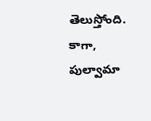తెలుస్తోంది. కాగా, పుల్వామా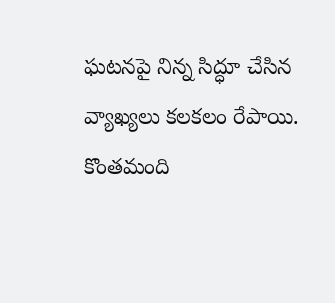ఘటనపై నిన్న సిద్ధూ చేసిన వ్యాఖ్యలు కలకలం రేపాయి. కొంతమంది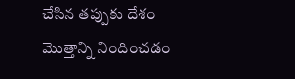చేసిన తప్పుకు దేశం మొత్తాన్ని నిందించడం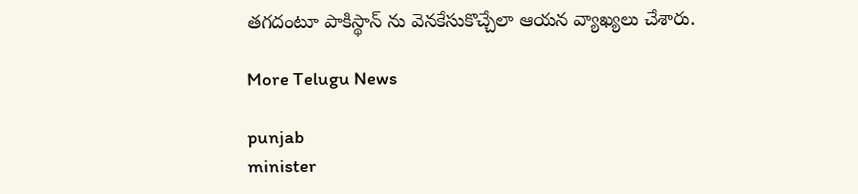తగదంటూ పాకిస్థాన్ ను వెనకేసుకొచ్చేలా ఆయన వ్యాఖ్యలు చేశారు.

More Telugu News

punjab
minister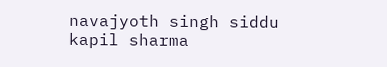navajyoth singh siddu
kapil sharma